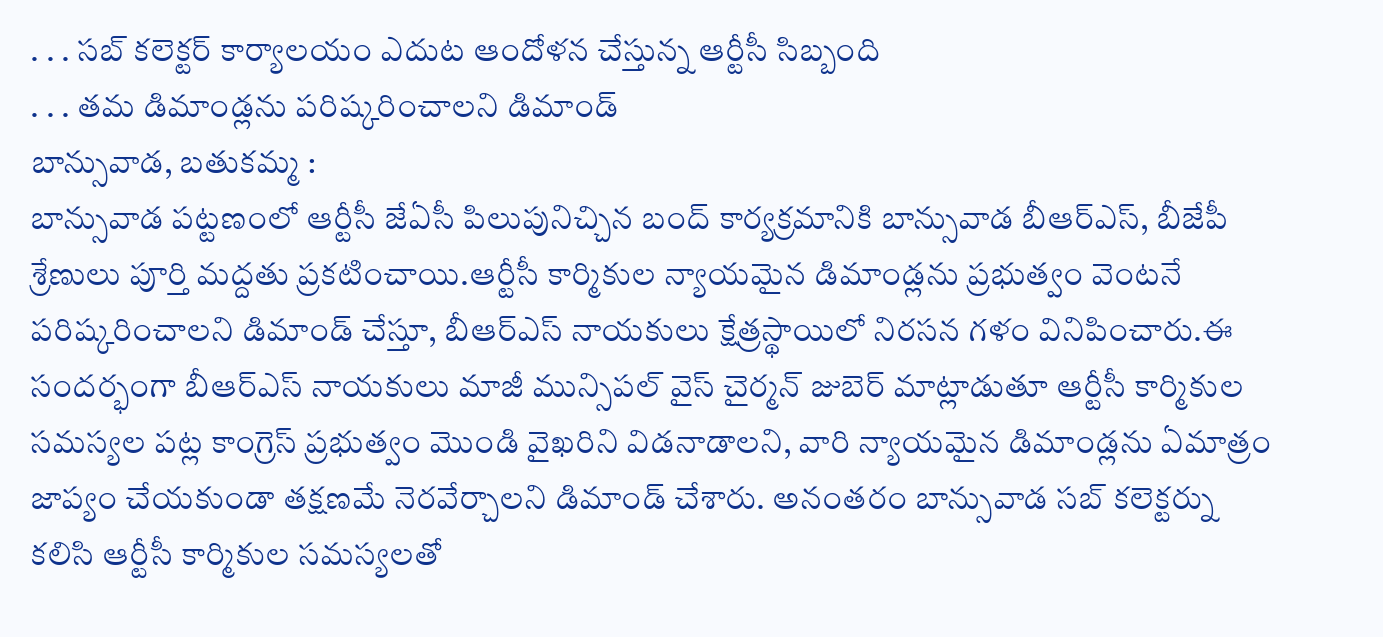. . . సబ్ కలెక్టర్ కార్యాలయం ఎదుట ఆందోళన చేస్తున్న ఆర్టీసీ సిబ్బంది
. . . తమ డిమాండ్లను పరిష్కరించాలని డిమాండ్
బాన్సువాడ, బతుకమ్మ :
బాన్సువాడ పట్టణంలో ఆర్టీసీ జేఏసీ పిలుపునిచ్చిన బంద్ కార్యక్రమానికి బాన్సువాడ బీఆర్ఎస్, బీజేపీ శ్రేణులు పూర్తి మద్దతు ప్రకటించాయి.ఆర్టీసీ కార్మికుల న్యాయమైన డిమాండ్లను ప్రభుత్వం వెంటనే పరిష్కరించాలని డిమాండ్ చేస్తూ, బీఆర్ఎస్ నాయకులు క్షేత్రస్థాయిలో నిరసన గళం వినిపించారు.ఈ సందర్భంగా బీఆర్ఎస్ నాయకులు మాజీ మున్సిపల్ వైస్ చైర్మన్ జుబెర్ మాట్లాడుతూ ఆర్టీసీ కార్మికుల సమస్యల పట్ల కాంగ్రెస్ ప్రభుత్వం మొండి వైఖరిని విడనాడాలని, వారి న్యాయమైన డిమాండ్లను ఏమాత్రం జాప్యం చేయకుండా తక్షణమే నెరవేర్చాలని డిమాండ్ చేశారు. అనంతరం బాన్సువాడ సబ్ కలెక్టర్ను కలిసి ఆర్టీసీ కార్మికుల సమస్యలతో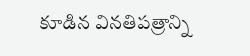కూడిన వినతిపత్రాన్ని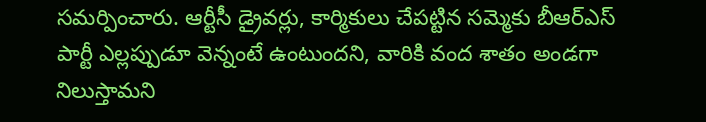సమర్పించారు. ఆర్టీసీ డ్రైవర్లు, కార్మికులు చేపట్టిన సమ్మెకు బీఆర్ఎస్ పార్టీ ఎల్లప్పుడూ వెన్నంటే ఉంటుందని, వారికి వంద శాతం అండగా నిలుస్తామని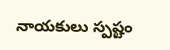నాయకులు స్పష్టం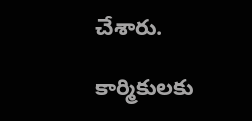చేశారు.

కార్మికులకు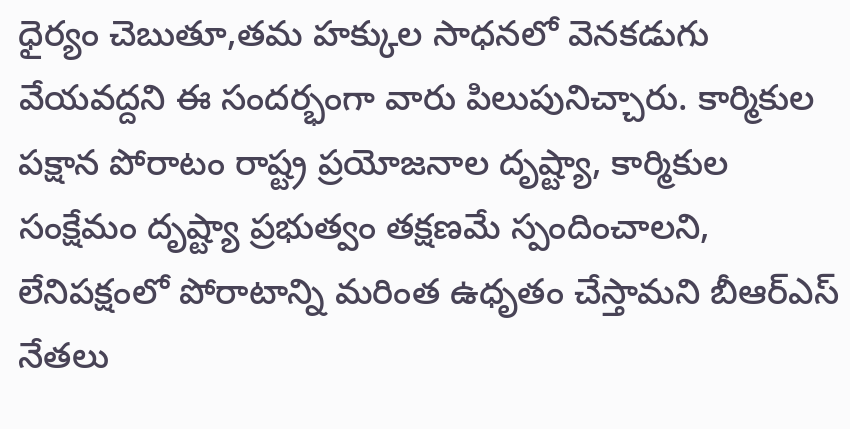ధైర్యం చెబుతూ,తమ హక్కుల సాధనలో వెనకడుగు వేయవద్దని ఈ సందర్భంగా వారు పిలుపునిచ్చారు. కార్మికుల పక్షాన పోరాటం రాష్ట్ర ప్రయోజనాల దృష్ట్యా, కార్మికుల సంక్షేమం దృష్ట్యా ప్రభుత్వం తక్షణమే స్పందించాలని, లేనిపక్షంలో పోరాటాన్ని మరింత ఉధృతం చేస్తామని బీఆర్ఎస్ నేతలు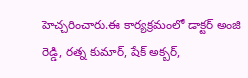హెచ్చరించారు.ఈ కార్యక్రమంలో డాక్టర్ అంజి రెడ్డి, రత్న కుమార్, షేక్ అక్బర్,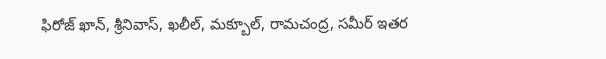ఫిరోజ్ ఖాన్, శ్రీనివాస్, ఖలీల్, మక్బూల్, రామచంద్ర, సమీర్ ఇతర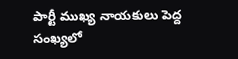పార్టీ ముఖ్య నాయకులు పెద్ద సంఖ్యలో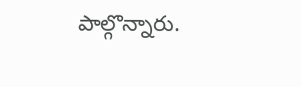పాల్గొన్నారు.